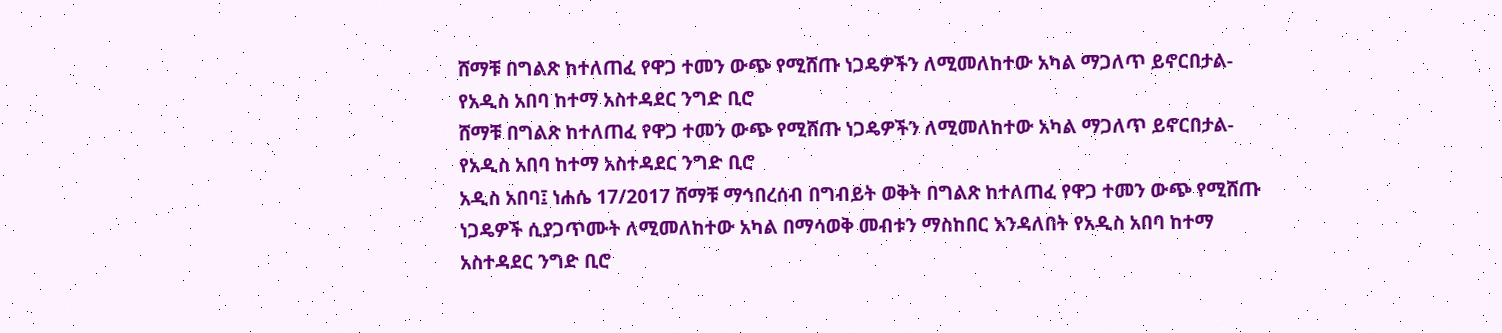ሸማቹ በግልጽ ከተለጠፈ የዋጋ ተመን ውጭ የሚሸጡ ነጋዴዎችን ለሚመለከተው አካል ማጋለጥ ይኖርበታል- የአዲስ አበባ ከተማ አስተዳደር ንግድ ቢሮ
ሸማቹ በግልጽ ከተለጠፈ የዋጋ ተመን ውጭ የሚሸጡ ነጋዴዎችን ለሚመለከተው አካል ማጋለጥ ይኖርበታል- የአዲስ አበባ ከተማ አስተዳደር ንግድ ቢሮ
አዲስ አበባ፤ ነሐሴ 17/2017 ሸማቹ ማኅበረሰብ በግብይት ወቅት በግልጽ ከተለጠፈ የዋጋ ተመን ውጭ የሚሸጡ ነጋዴዎች ሲያጋጥሙት ለሚመለከተው አካል በማሳወቅ መብቱን ማስከበር እንዳለበት የአዲስ አበባ ከተማ አስተዳደር ንግድ ቢሮ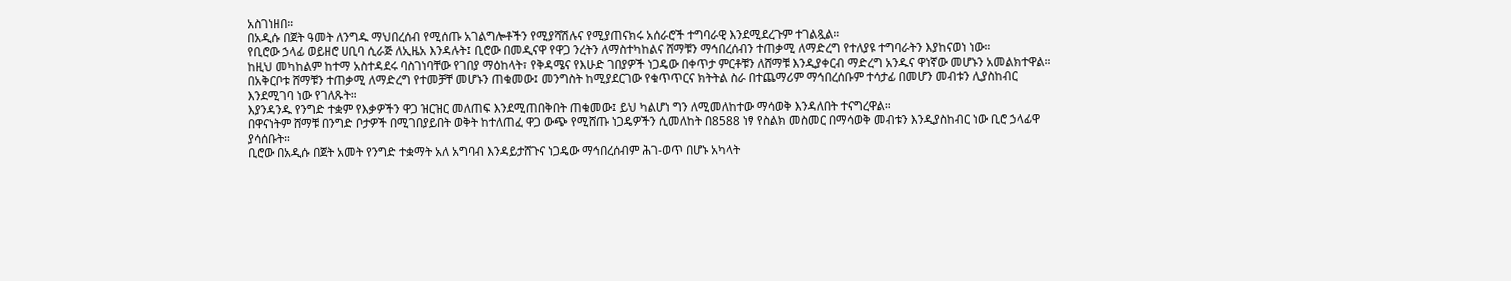አስገነዘበ።
በአዲሱ በጀት ዓመት ለንግዱ ማህበረሰብ የሚሰጡ አገልግሎቶችን የሚያሻሽሉና የሚያጠናክሩ አሰራሮች ተግባራዊ እንደሚደረጉም ተገልጿል።
የቢሮው ኃላፊ ወይዘሮ ሀቢባ ሲራጅ ለኢዜአ እንዳሉት፤ ቢሮው በመዲናዋ የዋጋ ንረትን ለማስተካከልና ሸማቹን ማኅበረሰብን ተጠቃሚ ለማድረግ የተለያዩ ተግባራትን እያከናወነ ነው።
ከዚህ መካከልም ከተማ አስተዳደሩ ባስገነባቸው የገበያ ማዕከላት፣ የቅዳሜና የእሁድ ገበያዎች ነጋዴው በቀጥታ ምርቶቹን ለሸማቹ እንዲያቀርብ ማድረግ አንዱና ዋነኛው መሆኑን አመልክተዋል።
በአቅርቦቱ ሸማቹን ተጠቃሚ ለማድረግ የተመቻቸ መሆኑን ጠቁመው፤ መንግስት ከሚያደርገው የቁጥጥርና ክትትል ስራ በተጨማሪም ማኅበረሰቡም ተሳታፊ በመሆን መብቱን ሊያስከብር እንደሚገባ ነው የገለጹት።
እያንዳንዱ የንግድ ተቋም የእቃዎችን ዋጋ ዝርዝር መለጠፍ እንደሚጠበቅበት ጠቁመው፤ ይህ ካልሆነ ግን ለሚመለከተው ማሳወቅ እንዳለበት ተናግረዋል።
በዋናነትም ሸማቹ በንግድ ቦታዎች በሚገበያይበት ወቅት ከተለጠፈ ዋጋ ውጭ የሚሸጡ ነጋዴዎችን ሲመለከት በ8588 ነፃ የስልክ መስመር በማሳወቅ መብቱን እንዲያስከብር ነው ቢሮ ኃላፊዋ ያሳሰቡት።
ቢሮው በአዲሱ በጀት አመት የንግድ ተቋማት አለ አግባብ እንዳይታሸጉና ነጋዴው ማኅበረሰብም ሕገ-ወጥ በሆኑ አካላት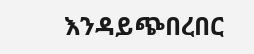እንዳይጭበረበር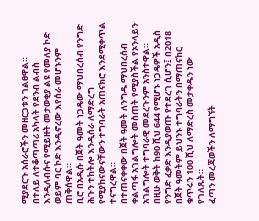ሚያደርጉ አሰራሮችን መዘርጋቱን ገልፀዋል።
በተለይ ለተቆጣጣሪ አካላት የደንብ ልብስ እንዲለብሱና የሚይዙት መታወቂያ ልዩ የመለያ ኮድ ወይም ባር ኮድ እንዲኖረው እየሰራ መሆኑንም ጠቅሰዋል።
ቢሮ በአዲሱ በጀት ዓመት ነጋዴው ማህበረሰብ የንግድ ሕጉን ተከትሎ እንዲሰራ ለማድረግ የሚያከናውናቸውን ተግባራት አጠናክሮ እንደሚቀጥል ተናግረዋል።
በተጠናቀቀው በጀት ዓመት ለንግዱ ማህበረሰብ ቀልጣፋ አገልግሎት መስጠት የሚያስችል የኦንላይን አገልግሎት ተግባራዊ መደረጉንም አንስተዋል።
በዚሁ ወቅት ከ90 ሺህ 644 የሚሆኑ ነጋዴዎች አዲስ የንግድ ፈቃድ እንዲያወጡ የተደረገ ሲሆን፤ በ2018 በጀት ዓመትም ይህንኑ ተግባራትን በማጠናከር ቁጥሩን 100 ሺህ ለማድረስ መታቀዱን ነው የገለጹት።
ፈጣን መረጃወችን ለማግኘት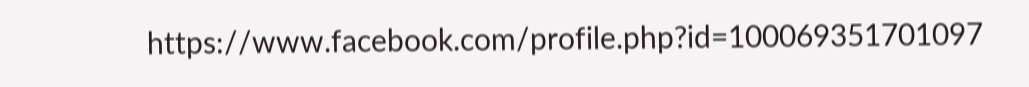https://www.facebook.com/profile.php?id=100069351701097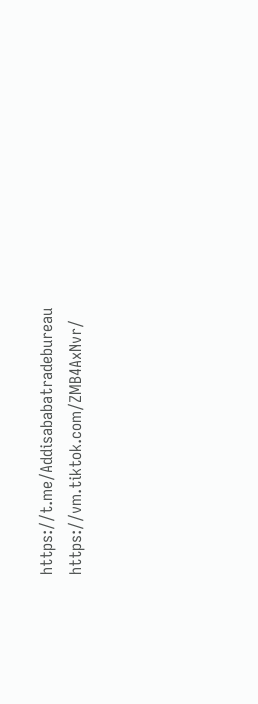https://t.me/Addisababatradebureau
https://vm.tiktok.com/ZMB4AxNvr/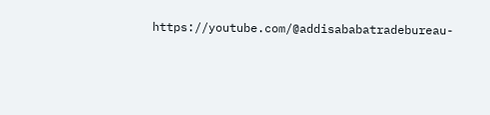https://youtube.com/@addisababatradebureau-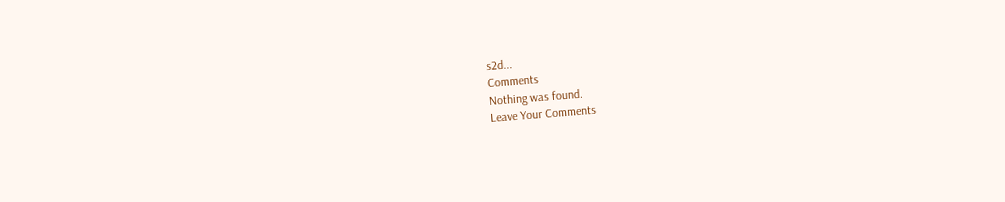s2d...
Comments
Nothing was found.
Leave Your Comments